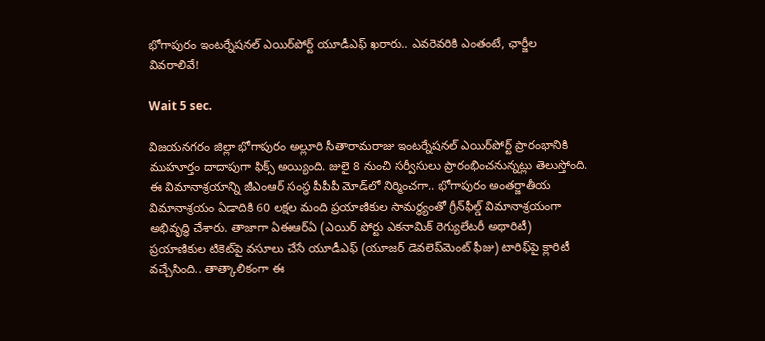భోగాపురం ఇంటర్నేషనల్ ఎయిర్‌పోర్ట్ యూడీఎఫ్ ఖరారు.. ఎవరెవరికి ఎంతంటే, ఛార్జీల వివరాలివే!

Wait 5 sec.

విజయనగరం జిల్లా భోగాపురం అల్లూరి సీతారామరాజు ఇంటర్నేషనల్ ఎయిర్‌పోర్ట్ ప్రారంభానికి ముహూర్తం దాదాపుగా ఫిక్స్ అయ్యింది. జులై 8 నుంచి సర్వీసులు ప్రారంభించనున్నట్లు తెలుస్తోంది. ఈ విమానాశ్రయాన్ని జీఎంఆర్ సంస్థ పీపీపీ మోడ్‌లో నిర్మించగా.. భోగాపురం అంతర్జాతీయ విమానాశ్రయం ఏడాదికి 60 లక్షల మంది ప్రయాణికుల సామర్థ్యంతో గ్రీన్‌ఫీల్డ్ విమానాశ్రయంగా అభివృద్ధి చేశారు. తాజాగా ఏఈఆర్‌ఏ (ఎయిర్‌ పోర్టు ఎకనామిక్‌ రెగ్యులేటరీ అథారిటీ) ప్రయాణికుల టికెట్‌పై వసూలు చేసే యూడీఎఫ్‌ (యూజర్‌ డెవలెప్‌మెంట్‌ ఫీజు) టారిఫ్‌‌పై క్లారిటీ వచ్చేసింది.. తాత్కాలికంగా ఈ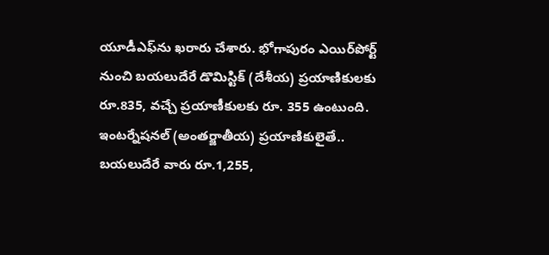యూడీఎఫ్‌ను ఖరారు చేశారు. భోగాపురం ఎయిర్‌పోర్ట్ నుంచి బయలుదేరే డొమిస్టిక్ (దేశీయ) ప్రయాణికులకు రూ.835, వచ్చే ప్రయాణీకులకు రూ. 355 ఉంటుంది. ఇంటర్నేషనల్ (అంతర్జాతీయ) ప్రయాణికులైతే.. బయలుదేరే వారు రూ.1,255,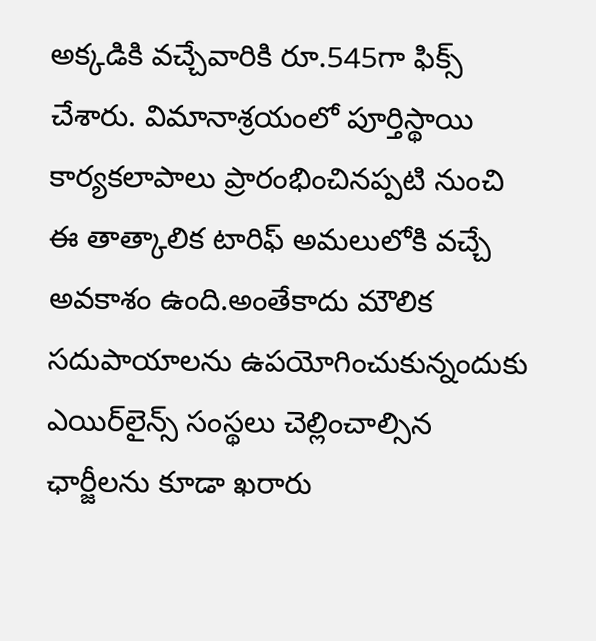అక్కడికి వచ్చేవారికి రూ.545గా ఫిక్స్ చేశారు. విమానాశ్రయంలో పూర్తిస్థాయి కార్యకలాపాలు ప్రారంభించినప్పటి నుంచి ఈ తాత్కాలిక టారిఫ్‌ అమలులోకి వచ్చే అవకాశం ఉంది.అంతేకాదు మౌలిక సదుపాయాలను ఉపయోగించుకున్నందుకు ఎయిర్‌లైన్స్ సంస్థలు చెల్లించాల్సిన ఛార్జీలను కూడా ఖరారు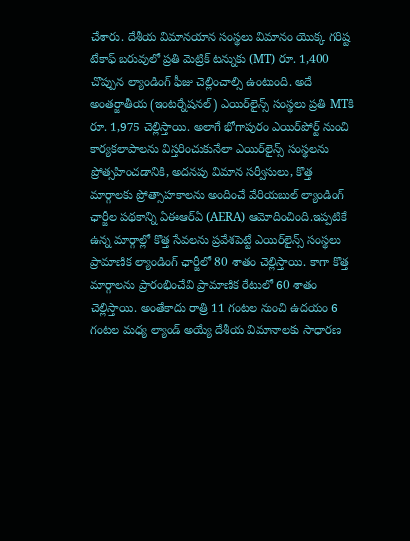చేశారు. దేశీయ విమానయాన సంస్థలు విమానం యొక్క గరిష్ట టేకాఫ్ బరువులో ప్రతి మెట్రిక్ టన్నుకు (MT) రూ. 1,400 చొప్పున ల్యాండింగ్ ఫీజు చెల్లించాల్సి ఉంటుంది. అదే అంతర్జాతీయ (ఇంటర్నేషనల్) ఎయిర్‌లైన్స్ సంస్థలు ప్రతి MTకి రూ. 1,975 చెల్లిస్తాయి. అలాగే భోగాపురం ఎయిర్‌పోర్ట్ నుంచి కార్యకలాపాలను విస్తరించుకునేలా ఎయిర్‌లైన్స్ సంస్థలను ప్రోత్సహించడానికి, అదనపు విమాన సర్వీసులు, కొత్త మార్గాలకు ప్రోత్సాహకాలను అందించే వేరియబుల్ ల్యాండింగ్ ఛార్జీల పథకాన్ని ఏఈఆర్ఏ (AERA) ఆమోదించింది.ఇప్పటికే ఉన్న మార్గాల్లో కొత్త సేవలను ప్రవేశపెట్టే ఎయిర్‌లైన్స్ సంస్థలు ప్రామాణిక ల్యాండింగ్ ఛార్జీలో 80 శాతం చెల్లిస్తాయి. కాగా కొత్త మార్గాలను ప్రారంభించేవి ప్రామాణిక రేటులో 60 శాతం చెల్లిస్తాయి. అంతేకాదు రాత్రి 11 గంటల నుంచి ఉదయం 6 గంటల మధ్య ల్యాండ్ అయ్యే దేశీయ విమానాలకు సాధారణ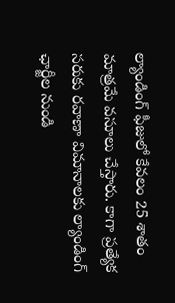ల్యాండింగ్ ఫీజులో కేవలం 25 శాతం మాత్రమే వసూలు చేస్తారు. కాగా ప్రత్యేక సరుకు రవాణా విమానాలకు ల్యాండింగ్ ఛార్జీల నుండి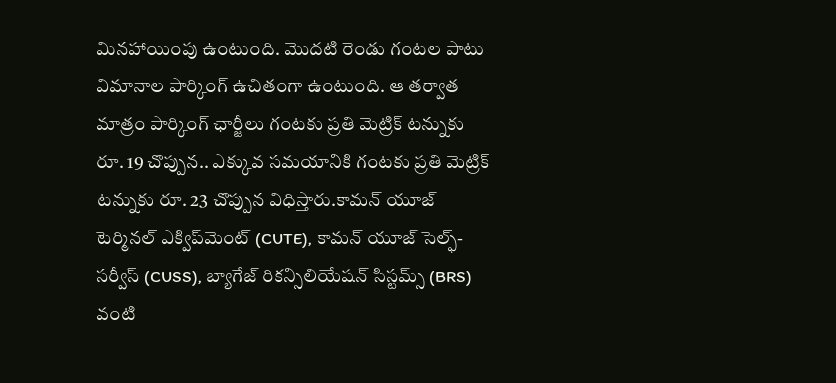మినహాయింపు ఉంటుంది. మొదటి రెండు గంటల పాటు విమానాల పార్కింగ్ ఉచితంగా ఉంటుంది. ఆ తర్వాత మాత్రం పార్కింగ్ ఛార్జీలు గంటకు ప్రతి మెట్రిక్ టన్నుకు రూ. 19 చొప్పున.. ఎక్కువ సమయానికి గంటకు ప్రతి మెట్రిక్ టన్నుకు రూ. 23 చొప్పున విధిస్తారు.కామన్ యూజ్ టెర్మినల్ ఎక్విప్‌మెంట్ (CUTE), కామన్ యూజ్ సెల్ఫ్-సర్వీస్ (CUSS), బ్యాగేజ్ రికన్సిలియేషన్ సిస్టమ్స్ (BRS) వంటి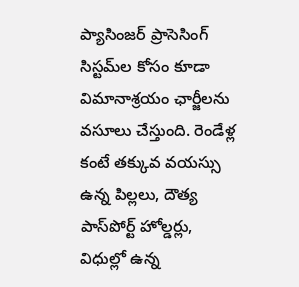ప్యాసింజర్ ప్రాసెసింగ్ సిస్టమ్‌ల కోసం కూడా విమానాశ్రయం ఛార్జీలను వసూలు చేస్తుంది. రెండేళ్ల కంటే తక్కువ వయస్సు ఉన్న పిల్లలు, దౌత్య పాస్‌పోర్ట్ హోల్డర్లు, విధుల్లో ఉన్న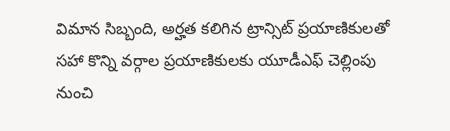విమాన సిబ్బంది, అర్హత కలిగిన ట్రాన్సిట్ ప్రయాణికులతో సహా కొన్ని వర్గాల ప్రయాణికులకు యూడీఎఫ్ చెల్లింపు నుంచి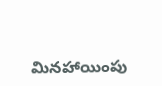మినహాయింపు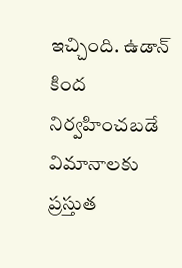ఇచ్చింది. ఉడాన్ కింద నిర్వహించబడే విమానాలకు ప్రస్తుత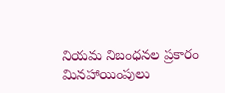నియమ నిబంధనల ప్రకారం మినహాయింపులు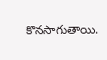కొనసాగుతాయి.